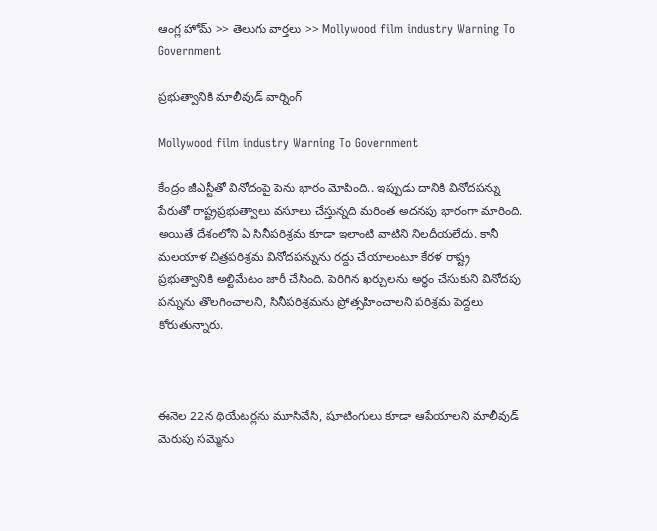ఆంగ్ల హోమ్ >> తెలుగు వార్తలు >> Mollywood film industry Warning To Government

ప్ర‌భుత్వానికి మాలీవుడ్ వార్నింగ్

Mollywood film industry Warning To Government

కేంద్రం జీఎస్టీతో వినోదంపై పెను భారం మోపింది.. ఇప్పుడు దానికి వినోద‌ప‌న్ను పేరుతో రాష్ట్రప్ర‌భుత్వాలు వ‌సూలు చేస్తున్నది మ‌రింత అద‌న‌పు భారంగా మారింది. అయితే దేశంలోని ఏ సినీపరిశ్రమ కూడా ఇలాంటి వాటిని నిల‌దీయ‌లేదు. కానీ మ‌ల‌యాళ చిత్ర‌ప‌రిశ్ర‌మ వినోద‌ప‌న్నును ర‌ద్దు చేయాలంటూ కేర‌ళ‌ రాష్ట్ర ప్ర‌భుత్వానికి అల్టిమేటం జారీ చేసింది. పెరిగిన ఖ‌ర్చుల‌ను అర్థం చేసుకుని వినోద‌పు ప‌న్నును తొల‌గించాల‌ని, సినీప‌రిశ్ర‌మ‌ను ప్రోత్స‌హించాల‌ని ప‌రిశ్ర‌మ‌ పెద్ద‌లు కోరుతున్నారు.



ఈనెల 22న థియేట‌ర్ల‌ను మూసివేసి, షూటింగులు కూడా ఆపేయాలని మాలీవుడ్ మెరుపు స‌మ్మెను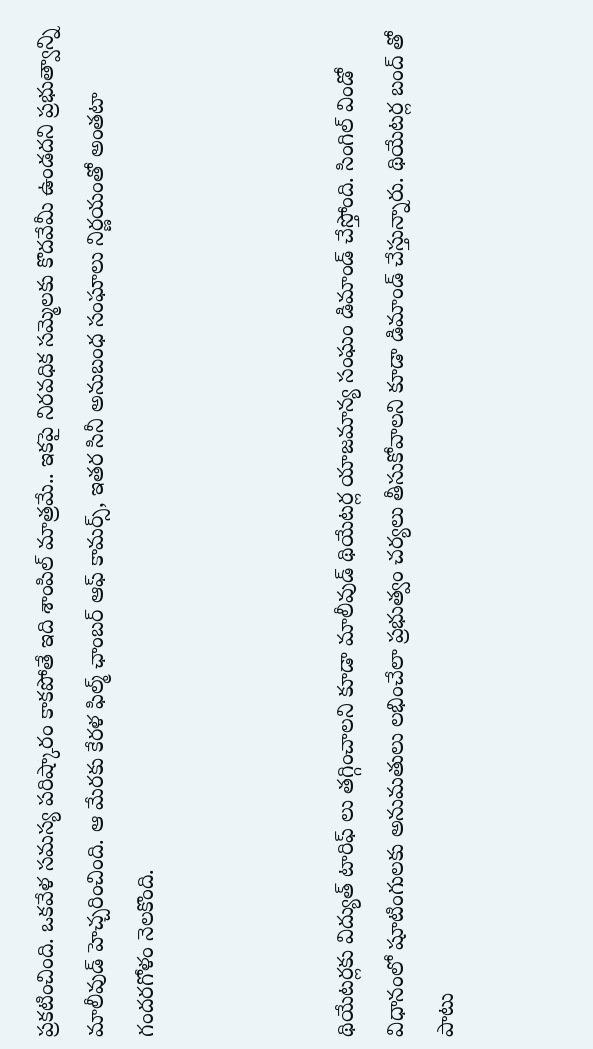ప్ర‌క‌టించింది. ఒక‌వేళ స‌మ‌స్య ప‌రిష్కారం కాక‌పోతే ఇది శాంపిల్ మాత్ర‌మే.. ఇక‌పై నిర‌వ‌ధిక స‌మ్మెల‌కు కొద‌వేమీ ఉండ‌ద‌ని ప్ర‌భుత్వాన్ని మాలీవుడ్ హెచ్చ‌రించింది. ఆ మేర‌కు కేరళ ఫిల్మ్ ఛాంబర్ ఆఫ్ కామర్స్, ఇతర సినీ అనుబంధ సంఘాలు నిర్ణ‌యంతో అంత‌టా గంద‌ర‌గోళం నెల‌కొంది.



థియేట‌ర్ల‌కు విద్యుత్ టారిఫ్ లు త‌గ్గించాల‌ని కూడా మాలీవుడ్ థియేట‌ర్ల యాజ‌మాన్య సంఘం డిమాండ్ చేస్తోంది. సింగిల్ విండో విధానంలో షూటింగుల‌కు అనుమ‌తులు ల‌భించేలా ప్ర‌భుత్వం చ‌ర్య‌లు తీసుకోవాల‌ని కూడా డిమాండ్ చేస్తున్నారు. థియేట‌ర్ల బంద్ తో పాటు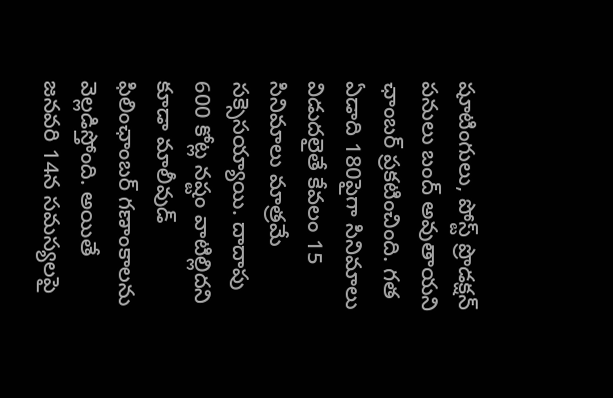షూటింగులు, పోస్ట్ ప్రొడ‌క్ష‌న్ ప‌నులు బంద్ అవుతాయ‌ని ఛాంబ‌ర్ ప్ర‌క‌టించింది. గ‌త ఏడాది 180పైగా సినిమాలు విడుద‌లైతే కేవ‌లం 15 సినిమాలు మాత్ర‌మే స‌క్సెస‌య్యాయి. దాదాపు 600 కోట్ల న‌ష్టం వాటిల్లిద‌ని కూడా మాలీవుడ్ ఫిలింఛాంబ‌ర్ గ‌ణాంకాల‌ను వెల్ల‌డిస్తోంది. అయితే జ‌న‌వ‌రి 14న స‌మ‌స్య‌ల‌పై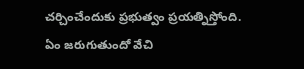చ‌ర్చించేందుకు ప్ర‌భుత్వం ప్ర‌య‌త్నిస్తోంది. ఏం జ‌రుగుతుందో వేచి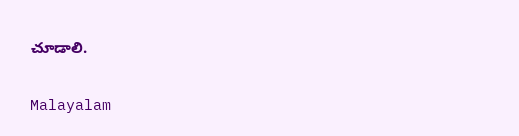చూడాలి.

Malayalam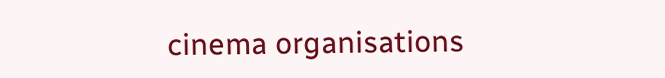cinema organisations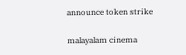announce token strike

malayalam cinema